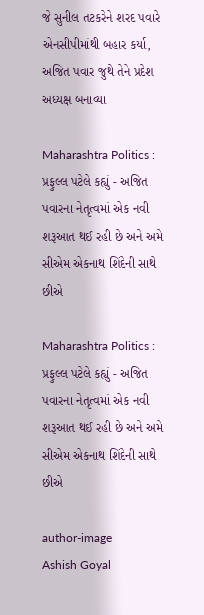જે સુનીલ તટકરેને શરદ પવારે એનસીપીમાંથી બહાર કર્યા, અજિત પવાર જુથે તેને પ્રદેશ અધ્યક્ષ બનાવ્યા

Maharashtra Politics : પ્રફુલ્લ પટેલે કહ્યું - અજિત પવારના નેતૃત્વમાં એક નવી શરૂઆત થઈ રહી છે અને અમે સીએમ એકનાથ શિંદેની સાથે છીએ

Maharashtra Politics : પ્રફુલ્લ પટેલે કહ્યું - અજિત પવારના નેતૃત્વમાં એક નવી શરૂઆત થઈ રહી છે અને અમે સીએમ એકનાથ શિંદેની સાથે છીએ

author-image
Ashish Goyal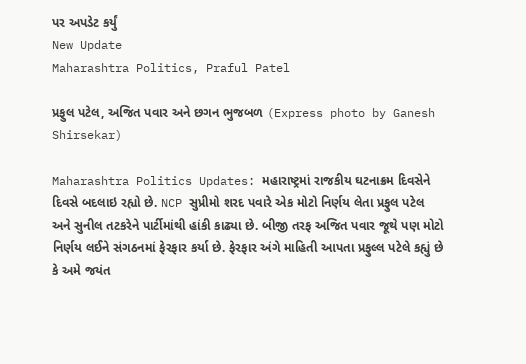પર અપડેટ કર્યું
New Update
Maharashtra Politics, Praful Patel

પ્રફુલ પટેલ, અજિત પવાર અને છગન ભુજબળ (Express photo by Ganesh Shirsekar)

Maharashtra Politics Updates: મહારાષ્ટ્રમાં રાજકીય ઘટનાક્રમ દિવસેને દિવસે બદલાઇ રહ્યો છે. NCP સુપ્રીમો શરદ પવારે એક મોટો નિર્ણય લેતા પ્રફુલ પટેલ અને સુનીલ તટકરેને પાર્ટીમાંથી હાંકી કાઢ્યા છે. બીજી તરફ અજિત પવાર જૂથે પણ મોટો નિર્ણય લઈને સંગઠનમાં ફેરફાર કર્યા છે. ફેરફાર અંગે માહિતી આપતા પ્રફુલ્લ પટેલે કહ્યું છે કે અમે જયંત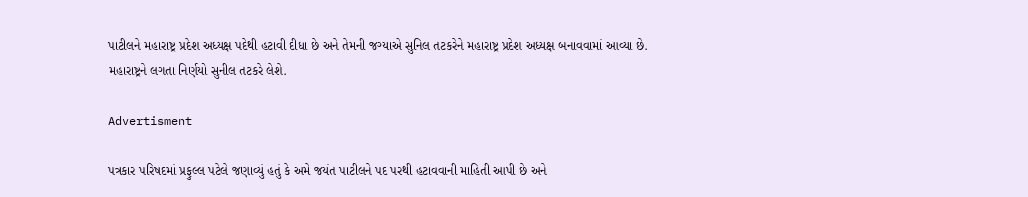પાટીલને મહારાષ્ટ્ર પ્રદેશ અધ્યક્ષ પદેથી હટાવી દીધા છે અને તેમની જગ્યાએ સુનિલ તટકરેને મહારાષ્ટ્ર પ્રદેશ અધ્યક્ષ બનાવવામાં આવ્યા છે. મહારાષ્ટ્રને લગતા નિર્ણયો સુનીલ તટકરે લેશે.

Advertisment

પત્રકાર પરિષદમાં પ્રફુલ્લ પટેલે જણાવ્યું હતું કે અમે જયંત પાટીલને પદ પરથી હટાવવાની માહિતી આપી છે અને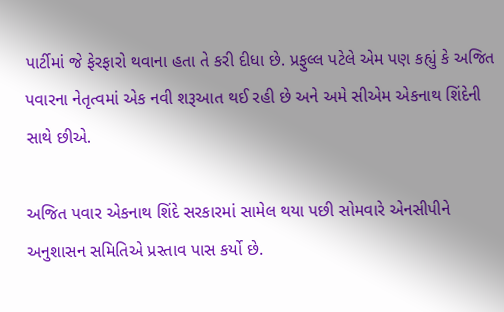પાર્ટીમાં જે ફેરફારો થવાના હતા તે કરી દીધા છે. પ્રફુલ્લ પટેલે એમ પણ કહ્યું કે અજિત પવારના નેતૃત્વમાં એક નવી શરૂઆત થઈ રહી છે અને અમે સીએમ એકનાથ શિંદેની સાથે છીએ.

અજિત પવાર એકનાથ શિંદે સરકારમાં સામેલ થયા પછી સોમવારે એનસીપીને અનુશાસન સમિતિએ પ્રસ્તાવ પાસ કર્યો છે.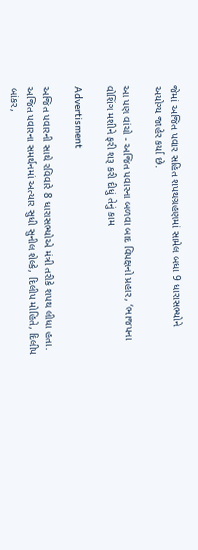જેમાં અજિત પવાર સહિત શપથગ્રહણમાં સામેલ બધા 9 ધારાસભ્યોને અયોગ્ય જાહેર કર્યા છે.

આ પણ વાંચો - અજિત પવારના બળવા બાદ વિપક્ષનો પ્રહાર, ‘ભાજપના વોશિંગ મશીને ફરી શરૂ કરી દીધું તેનું કામ

Advertisment

અજિત પવારની સાથે રવિવારે 8 ધારાસભ્યોએ મંત્રી તરીકે શપથ લીધા હતા. અજિત પવારના સમર્થનમાં અત્યાર સુધી સુનીલ શેલ્કે, દિલીપ મોહિતે, દિલીપ બાંકર,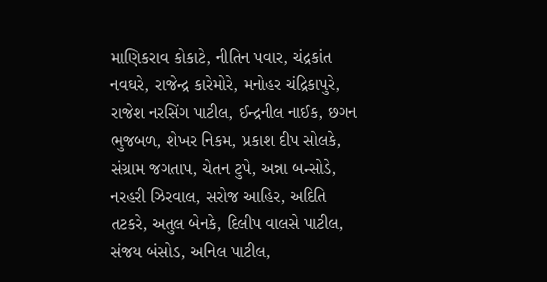માણિકરાવ કોકાટે, નીતિન પવાર, ચંદ્રકાંત નવઘરે, રાજેન્દ્ર કારેમોરે, મનોહર ચંદ્રિકાપુરે, રાજેશ નરસિંગ પાટીલ, ઈન્દ્રનીલ નાઈક, છગન ભુજબળ, શેખર નિકમ, પ્રકાશ દીપ સોલકે, સંગ્રામ જગતાપ, ચેતન ટુપે, અન્ના બન્સોડે, નરહરી ઝિરવાલ, સરોજ આહિર, અદિતિ તટકરે, અતુલ બેનકે, દિલીપ વાલસે પાટીલ, સંજય બંસોડ, અનિલ પાટીલ,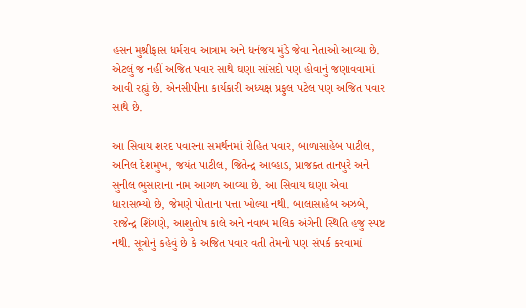હસન મુશ્રીફાસ ધર્મરાવ આત્રામ અને ધનંજય મુંડે જેવા નેતાઓ આવ્યા છે. એટલું જ નહીં અજિત પવાર સાથે ઘણા સાંસદો પણ હોવાનું જણાવવામાં આવી રહ્યું છે. એનસીપીના કાર્યકારી અધ્યક્ષ પ્રફુલ પટેલ પણ અજિત પવાર સાથે છે.

આ સિવાય શરદ પવારના સમર્થનમાં રોહિત પવાર, બાળાસાહેબ પાટીલ, અનિલ દેશમુખ, જયંત પાટીલ, જિતેન્દ્ર આવ્હાડ, પ્રાજક્ત તાનપુરે અને સુનીલ ભુસારાના નામ આગળ આવ્યા છે. આ સિવાય ઘણા એવા ધારાસભ્યો છે, જેમણે પોતાના પત્તા ખોલ્યા નથી. બાલાસાહેબ અઝબે, રાજેન્દ્ર શિંગણે, આશુતોષ કાલે અને નવાબ મલિક અંગેની સ્થિતિ હજુ સ્પષ્ટ નથી. સૂત્રોનું કહેવું છે કે અજિત પવાર વતી તેમનો પણ સંપર્ક કરવામાં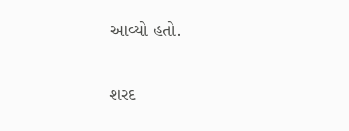આવ્યો હતો.

શરદ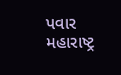પવાર મહારાષ્ટ્ર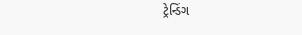ટ્રેન્ડિંગ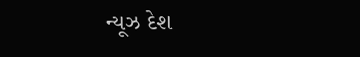ન્યૂઝ દેશ